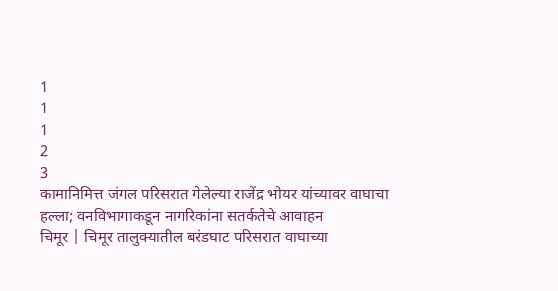1
1
1
2
3
कामानिमित्त जंगल परिसरात गेलेल्या राजेंद्र भोयर यांच्यावर वाघाचा हल्ला; वनविभागाकडून नागरिकांना सतर्कतेचे आवाहन
चिमूर | चिमूर तालुक्यातील बरंडघाट परिसरात वाघाच्या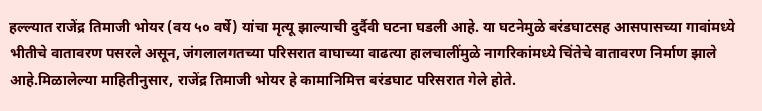हल्ल्यात राजेंद्र तिमाजी भोयर (वय ५० वर्षे) यांचा मृत्यू झाल्याची दुर्दैवी घटना घडली आहे. या घटनेमुळे बरंडघाटसह आसपासच्या गावांमध्ये भीतीचे वातावरण पसरले असून, जंगलालगतच्या परिसरात वाघाच्या वाढत्या हालचालींमुळे नागरिकांमध्ये चिंतेचे वातावरण निर्माण झाले आहे.मिळालेल्या माहितीनुसार, राजेंद्र तिमाजी भोयर हे कामानिमित्त बरंडघाट परिसरात गेले होते.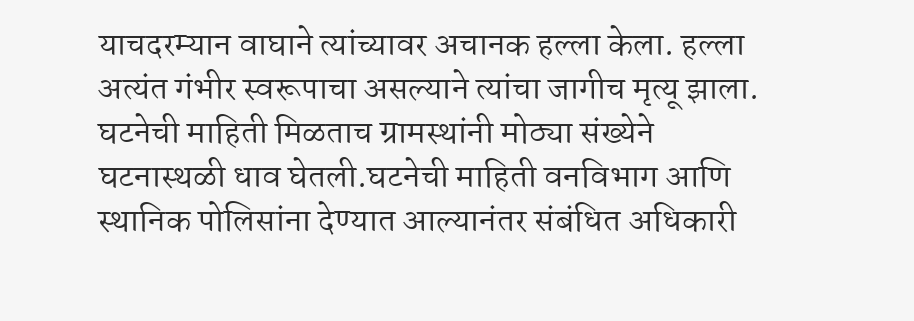याचदरम्यान वाघाने त्यांच्यावर अचानक हल्ला केला. हल्ला अत्यंत गंभीर स्वरूपाचा असल्याने त्यांचा जागीच मृत्यू झाला. घटनेची माहिती मिळताच ग्रामस्थांनी मोठ्या संख्येने घटनास्थळी धाव घेतली.घटनेची माहिती वनविभाग आणि स्थानिक पोलिसांना देण्यात आल्यानंतर संबंधित अधिकारी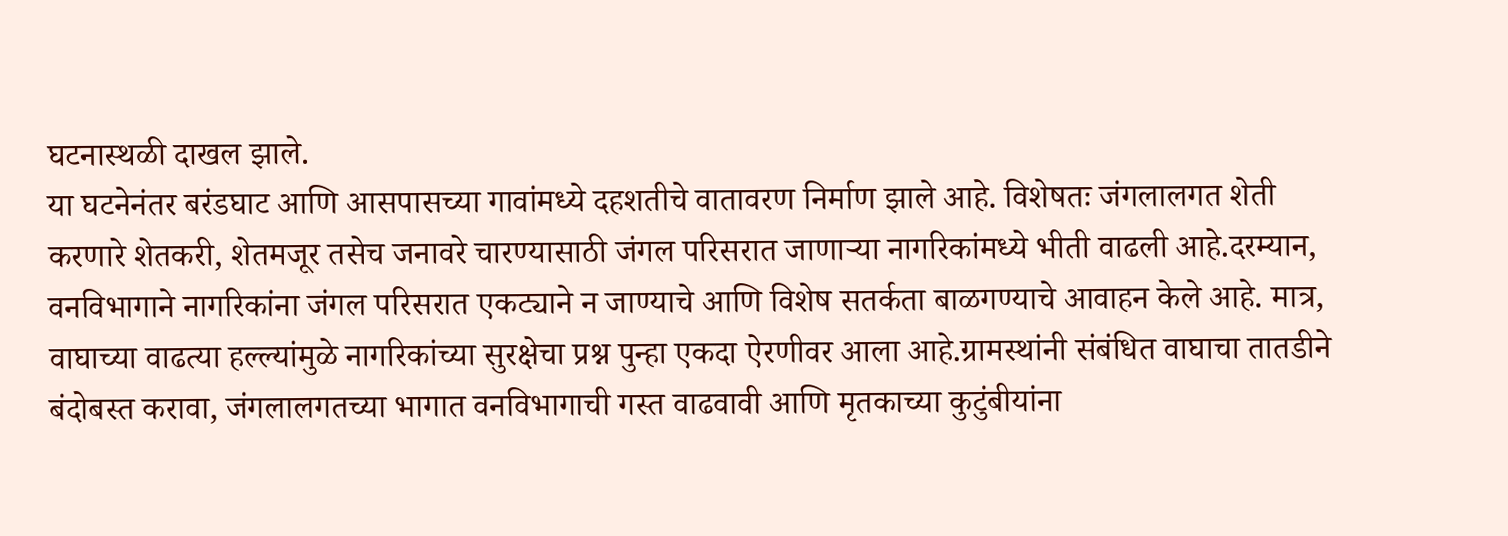घटनास्थळी दाखल झाले.
या घटनेनंतर बरंडघाट आणि आसपासच्या गावांमध्ये दहशतीचे वातावरण निर्माण झाले आहे. विशेषतः जंगलालगत शेती करणारे शेतकरी, शेतमजूर तसेच जनावरे चारण्यासाठी जंगल परिसरात जाणाऱ्या नागरिकांमध्ये भीती वाढली आहे.दरम्यान, वनविभागाने नागरिकांना जंगल परिसरात एकट्याने न जाण्याचे आणि विशेष सतर्कता बाळगण्याचे आवाहन केले आहे. मात्र, वाघाच्या वाढत्या हल्ल्यांमुळे नागरिकांच्या सुरक्षेचा प्रश्न पुन्हा एकदा ऐरणीवर आला आहे.ग्रामस्थांनी संबंधित वाघाचा तातडीने बंदोबस्त करावा, जंगलालगतच्या भागात वनविभागाची गस्त वाढवावी आणि मृतकाच्या कुटुंबीयांना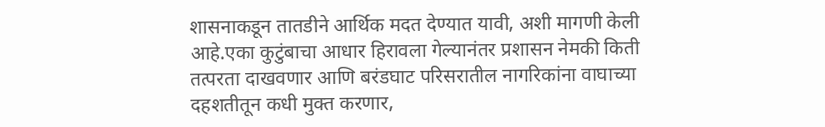शासनाकडून तातडीने आर्थिक मदत देण्यात यावी, अशी मागणी केली आहे.एका कुटुंबाचा आधार हिरावला गेल्यानंतर प्रशासन नेमकी किती तत्परता दाखवणार आणि बरंडघाट परिसरातील नागरिकांना वाघाच्या दहशतीतून कधी मुक्त करणार,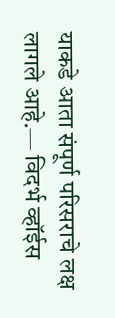याकडे आता संपूर्ण परिसराचे लक्ष लागले आहे.— विदर्भ व्हॉईस